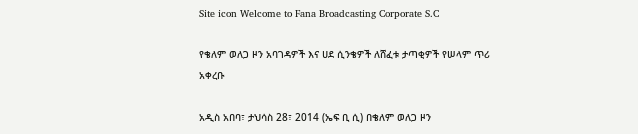Site icon Welcome to Fana Broadcasting Corporate S.C

የቄለም ወለጋ ዞን አባገዳዎች እና ሀደ ሲንቄዎች ለሸፈቱ ታጣቂዎች የሠላም ጥሪ አቀረቡ

አዲስ አበባ፣ ታህሳስ 28፣ 2014 (ኤፍ ቢ ሲ) በቄለም ወለጋ ዞን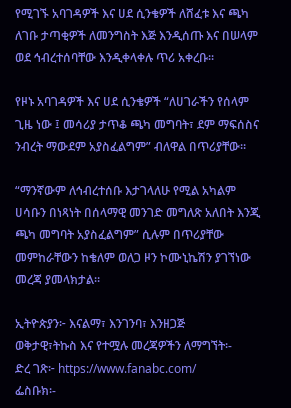የሚገኙ አባገዳዎች እና ሀደ ሲንቄዎች ለሸፈቱ እና ጫካ ለገቡ ታጣቂዎች ለመንግስት እጅ እንዲሰጡ እና በሠላም ወደ ኅብረተሰባቸው እንዲቀላቀሉ ጥሪ አቀረቡ፡፡

የዞኑ አባገዳዎች እና ሀደ ሲንቄዎች “ለሀገራችን የሰላም ጊዜ ነው ፤ መሳሪያ ታጥቆ ጫካ መግባት፣ ደም ማፍሰስና ንብረት ማውደም አያስፈልግም” ብለዋል በጥሪያቸው።

“ማንኛውም ለኅብረተሰቡ እታገላለሁ የሚል አካልም ሀሳቡን በነጻነት በሰላማዊ መንገድ መግለጽ አለበት እንጂ ጫካ መግባት አያስፈልግም” ሲሉም በጥሪያቸው መምከራቸውን ከቄለም ወለጋ ዞን ኮሙኒኬሽን ያገኘነው መረጃ ያመላክታል።

ኢትዮጵያን፦ እናልማ፣ እንገንባ፣ እንዘጋጅ
ወቅታዊ፣ትኩስ እና የተሟሉ መረጃዎችን ለማግኘት፡-
ድረ ገጽ፦ https://www.fanabc.com/
ፌስቡክ፡-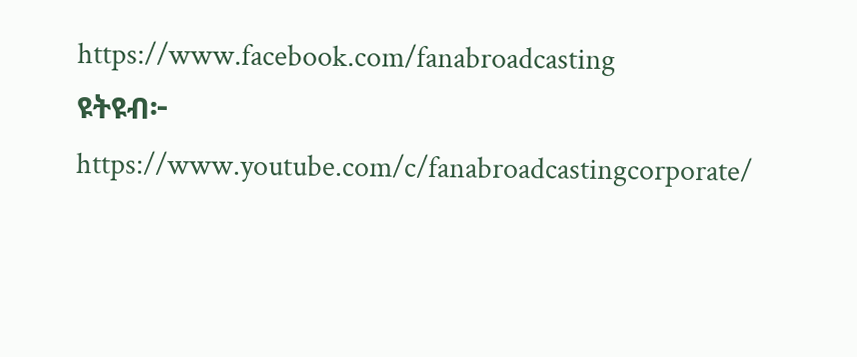https://www.facebook.com/fanabroadcasting
ዩትዩብ፦ https://www.youtube.com/c/fanabroadcastingcorporate/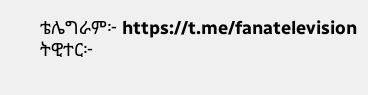ቴሌግራም፦ https://t.me/fanatelevision
ትዊተር፦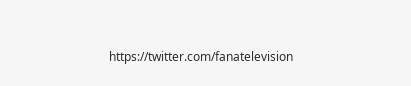https://twitter.com/fanatelevision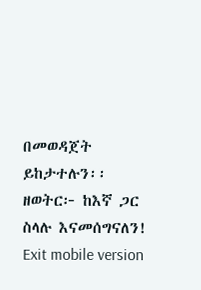በመወዳጀት ይከታተሉን፡፡
ዘወትር፦ ከእኛ ጋር ስላሉ እናመሰግናለን!
Exit mobile version